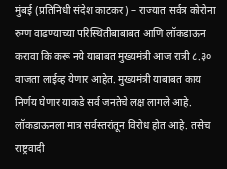मुंबई (प्रतिनिधी संदेश काटकर) – राज्यात सर्वत्र कोरोना रुग्ण वाढण्याच्या परिस्थितीबाबाबत आणि लॉकडाऊन करावा कि करू नये याबाबत मुख्यमंत्री आज रात्री ८.३० वाजता लाईव्ह येणार आहेत. मुख्यमंत्री याबाबत काय निर्णय घेणार याकडे सर्व जनतेचे लक्ष लागले आहे.
लॉकडाऊनला मात्र सर्वस्तरांतून विरोध होत आहे. तसेच राष्ट्रवादी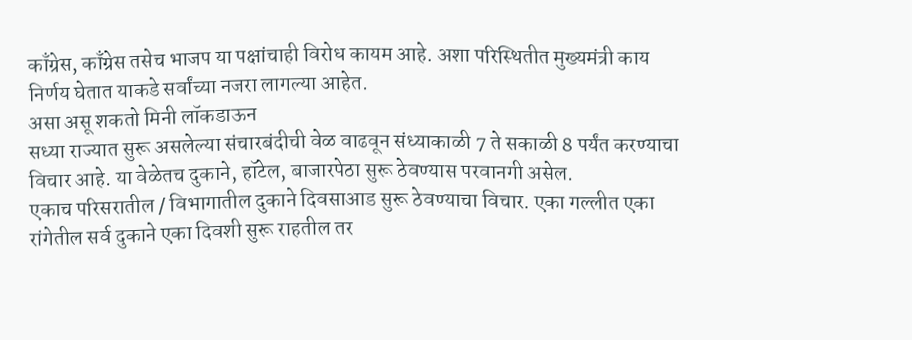काँग्रेस, काँग्रेस तसेच भाजप या पक्षांचाही विरोध कायम आहे. अशा परिस्थितीत मुख्यमंत्री काय निर्णय घेतात याकडे सर्वांच्या नजरा लागल्या आहेत.
असा असू शकतो मिनी लॉकडाऊन
सध्या राज्यात सुरू असलेल्या संचारबंदीची वेळ वाढवून संध्याकाळी 7 ते सकाळी 8 पर्यंत करण्याचा विचार आहे. या वेळेतच दुकाने, हॉटेल, बाजारपेठा सुरू ठेवण्यास परवानगी असेल.
एकाच परिसरातील / विभागातील दुकाने दिवसाआड सुरू ठेवण्याचा विचार. एका गल्लीत एका रांगेतील सर्व दुकाने एका दिवशी सुरू राहतील तर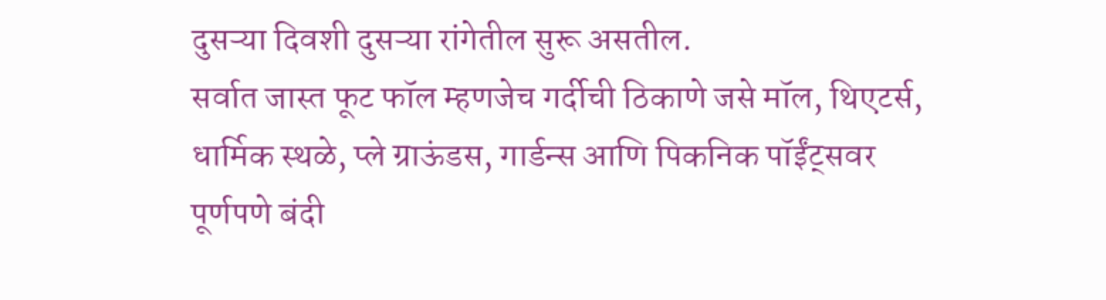दुसऱ्या दिवशी दुसऱ्या रांगेतील सुरू असतील.
सर्वात जास्त फूट फॉल म्हणजेच गर्दीची ठिकाणे जसे मॉल, थिएटर्स, धार्मिक स्थळे, प्ले ग्राऊंडस, गार्डन्स आणि पिकनिक पॉईंट्सवर पूर्णपणे बंदी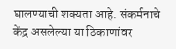घालण्याची शक्यता आहे. संकर्मनाचे केंद्र असलेल्या या ठिकाणांवर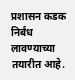प्रशासन कडक निर्बंध लावण्याच्या तयारीत आहे.